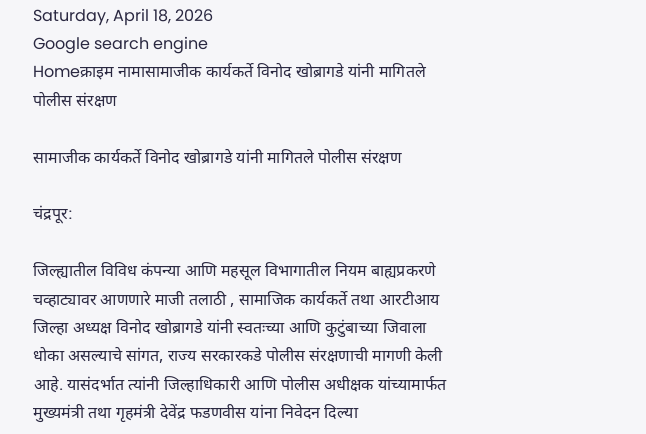Saturday, April 18, 2026
Google search engine
Homeक्राइम नामासामाजीक कार्यकर्ते विनोद खोब्रागडे यांनी मागितले पोलीस संरक्षण

सामाजीक कार्यकर्ते विनोद खोब्रागडे यांनी मागितले पोलीस संरक्षण

चंद्रपूर:

जिल्ह्यातील विविध कंपन्या आणि महसूल विभागातील नियम बाह्यप्रकरणे चव्हाट्यावर आणणारे माजी तलाठी , सामाजिक कार्यकर्ते तथा आरटीआय जिल्हा अध्यक्ष विनोद खोब्रागडे यांनी स्वतःच्या आणि कुटुंबाच्या जिवाला धोका असल्याचे सांगत, राज्य सरकारकडे पोलीस संरक्षणाची मागणी केली आहे. यासंदर्भात त्यांनी जिल्हाधिकारी आणि पोलीस अधीक्षक यांच्यामार्फत मुख्यमंत्री तथा गृहमंत्री देवेंद्र फडणवीस यांना निवेदन दिल्या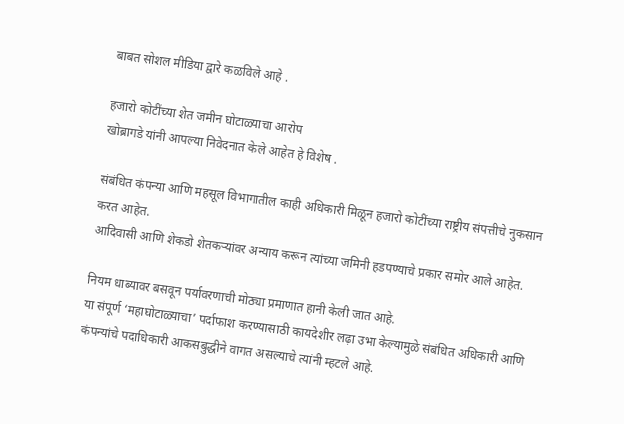बाबत सोशल मीडिया द्वारे कळविले आहे .

हजारो कोटींच्या शेत जमीन घोटाळ्याचा आरोप
खोब्रागडे यांनी आपल्या निवेदनात केले आहेत हे विशेष .

संबंधित कंपन्या आणि महसूल विभागातील काही अधिकारी मिळून हजारो कोटींच्या राष्ट्रीय संपत्तीचे नुकसान करत आहेत.
आदिवासी आणि शेकडो शेतकऱ्यांवर अन्याय करून त्यांच्या जमिनी हडपण्याचे प्रकार समोर आले आहेत.

नियम धाब्यावर बसवून पर्यावरणाची मोठ्या प्रमाणात हानी केली जात आहे.
या संपूर्ण ‘महाघोटाळ्याचा’ पर्दाफाश करण्यासाठी कायदेशीर लढ़ा उभा केल्यामुळे संबंधित अधिकारी आणि कंपन्यांचे पदाधिकारी आकसबुद्धीने वागत असल्याचे त्यांनी म्हटले आहे.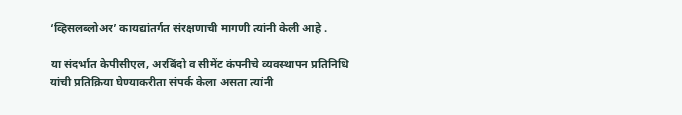‘व्हिसलब्लोअर’ कायद्यांतर्गत संरक्षणाची मागणी त्यांनी केली आहे .

या संदर्भात केपीसीएल, अरबिंदो व सीमेंट कंपनीचे व्यवस्थापन प्रतिनिधि यांची प्रतिक्रिया घेण्याकरीता संपर्क केला असता त्यांनी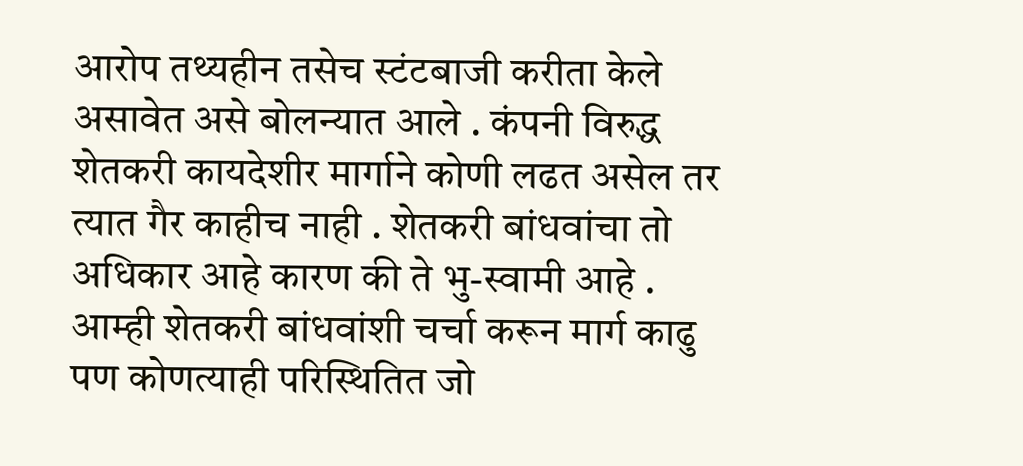आरोप तथ्यहीन तसेच स्टंटबाजी करीता केले असावेत असे बोलन्यात आले . कंपनी विरुद्ध शेतकरी कायदेशीर मार्गाने कोणी लढत असेल तर त्यात गैर काहीच नाही . शेतकरी बांधवांचा तो अधिकार आहे कारण की ते भु-स्वामी आहे .  आम्ही शेतकरी बांधवांशी चर्चा करून मार्ग काढु पण कोणत्याही परिस्थितित जो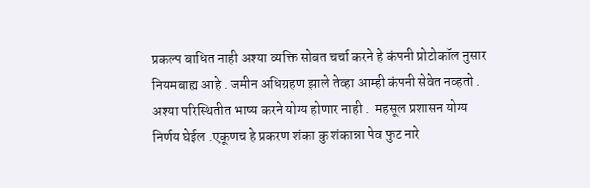प्रकल्प बाधित नाही अश्या व्यक्ति सोबत चर्चा करने हे कंपनी प्रोटोकॉल नुसार नियमबाह्य आहे . जमीन अधिग्रहण झाले तेव्हा आम्ही कंपनी सेवेत नव्हतो . अश्या परिस्थितीत भाष्य करने योग्य होणार नाही .  महसूल प्रशासन योग्य निर्णय घेईल .एकूणच हे प्रकरण शंका कु शंकान्ना पेव फुट नारे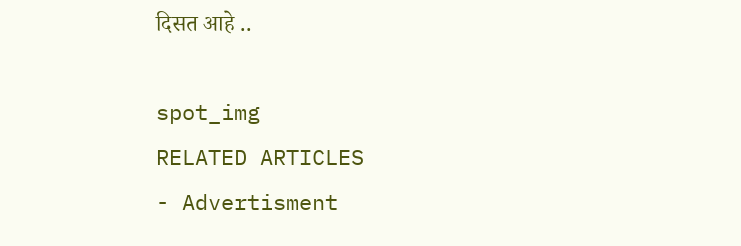दिसत आहे ..

spot_img
RELATED ARTICLES
- Advertisment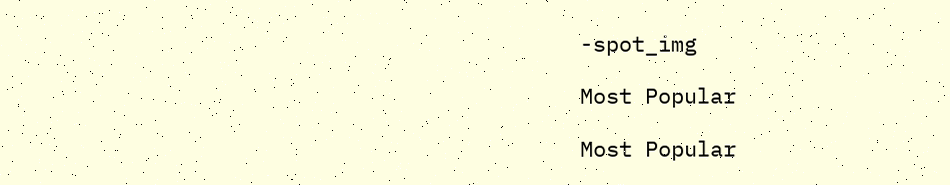-spot_img

Most Popular

Most Popular